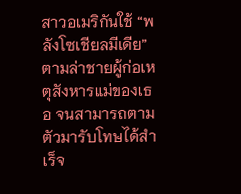สาวอเมริกันใช้ “พลังโซเชียลมีเดีย” ตามล่าชายผู้ก่อเหตุสังหารแม่ของเธอ จนสามารถตามตัวมารับโทษได้สำเร็จ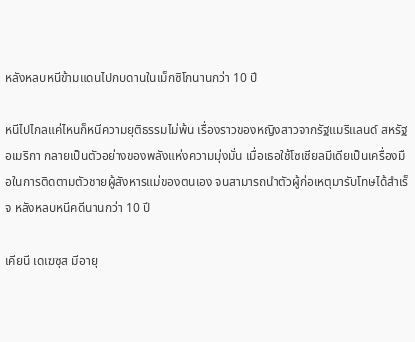หลังหลบหนีข้ามแดนไปกบดานในเม็กซิโกนานกว่า 10 ปี

หนีไปไกลแค่ไหนก็หนีความยุติธรรมไม่พ้น เรื่องราวของหญิงสาวจากรัฐแมริแลนด์ สหรัฐอเมริกา กลายเป็นตัวอย่างของพลังแห่งความมุ่งมั่น เมื่อเธอใช้โซเชียลมีเดียเป็นเครื่องมือในการติดตามตัวชายผู้สังหารแม่ของตนเอง จนสามารถนำตัวผู้ก่อเหตุมารับโทษได้สำเร็จ หลังหลบหนีคดีนานกว่า 10 ปี

เคียนี เดเฆซุส มีอายุ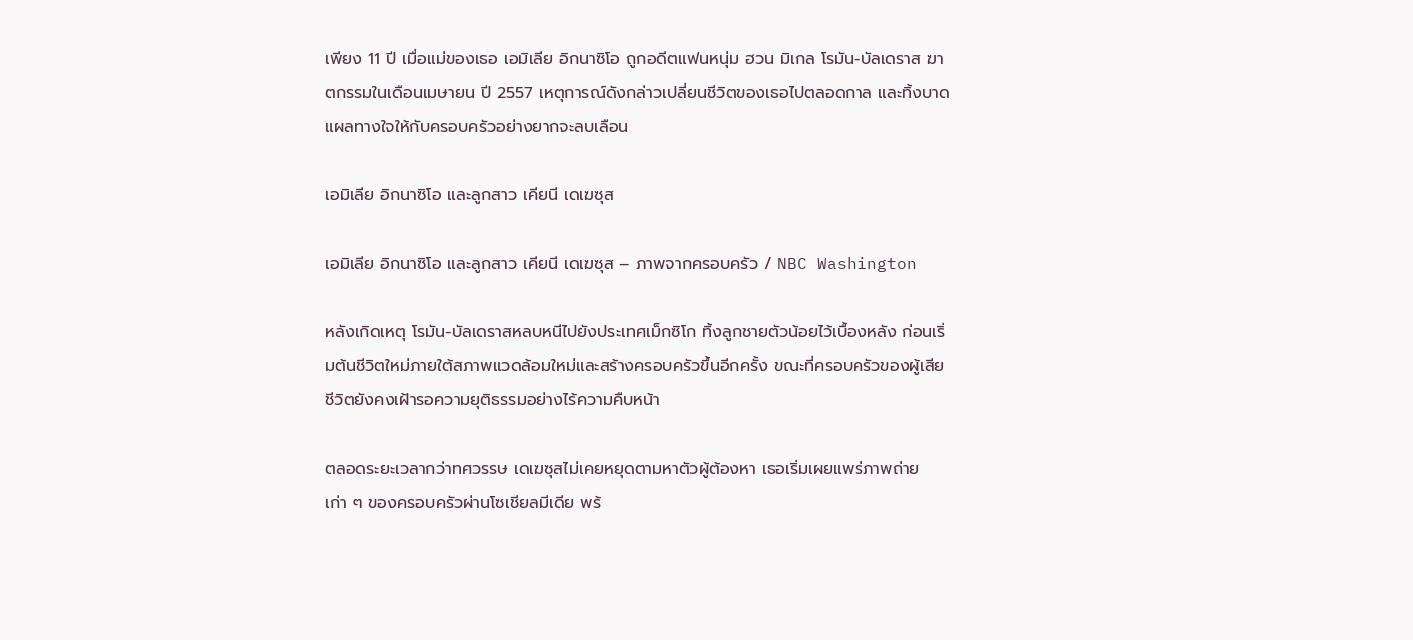เพียง 11 ปี เมื่อแม่ของเธอ เอมิเลีย อิกนาซิโอ ถูกอดีตแฟนหนุ่ม ฮวน มิเกล โรมัน-บัลเดราส ฆาตกรรมในเดือนเมษายน ปี 2557 เหตุการณ์ดังกล่าวเปลี่ยนชีวิตของเธอไปตลอดกาล และทิ้งบาดแผลทางใจให้กับครอบครัวอย่างยากจะลบเลือน

เอมิเลีย อิกนาซิโอ และลูกสาว เคียนี เดเฆซุส

เอมิเลีย อิกนาซิโอ และลูกสาว เคียนี เดเฆซุส – ภาพจากครอบครัว / NBC Washington

หลังเกิดเหตุ โรมัน-บัลเดราสหลบหนีไปยังประเทศเม็กซิโก ทิ้งลูกชายตัวน้อยไว้เบื้องหลัง ก่อนเริ่มต้นชีวิตใหม่ภายใต้สภาพแวดล้อมใหม่และสร้างครอบครัวขึ้นอีกครั้ง ขณะที่ครอบครัวของผู้เสียชีวิตยังคงเฝ้ารอความยุติธรรมอย่างไร้ความคืบหน้า

ตลอดระยะเวลากว่าทศวรรษ เดเฆซุสไม่เคยหยุดตามหาตัวผู้ต้องหา เธอเริ่มเผยแพร่ภาพถ่ายเก่า ๆ ของครอบครัวผ่านโซเชียลมีเดีย พร้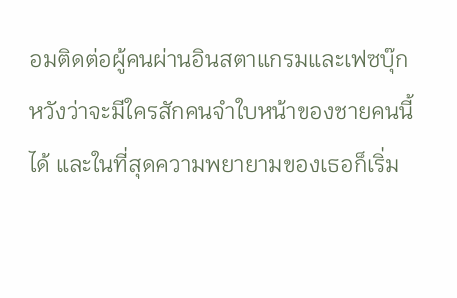อมติดต่อผู้คนผ่านอินสตาแกรมและเฟซบุ๊ก หวังว่าจะมีใครสักคนจำใบหน้าของชายคนนี้ได้ และในที่สุดความพยายามของเธอก็เริ่ม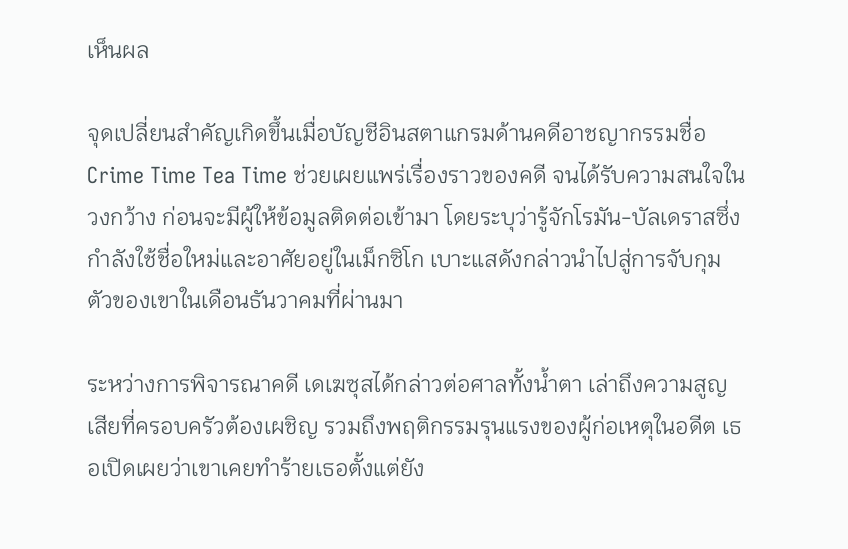เห็นผล

จุดเปลี่ยนสำคัญเกิดขึ้นเมื่อบัญชีอินสตาแกรมด้านคดีอาชญากรรมชื่อ Crime Time Tea Time ช่วยเผยแพร่เรื่องราวของคดี จนได้รับความสนใจในวงกว้าง ก่อนจะมีผู้ให้ข้อมูลติดต่อเข้ามา โดยระบุว่ารู้จักโรมัน-บัลเดราสซึ่งกำลังใช้ชื่อใหม่และอาศัยอยู่ในเม็กซิโก เบาะแสดังกล่าวนำไปสู่การจับกุมตัวของเขาในเดือนธันวาคมที่ผ่านมา

ระหว่างการพิจารณาคดี เดเฆซุสได้กล่าวต่อศาลทั้งน้ำตา เล่าถึงความสูญเสียที่ครอบครัวต้องเผชิญ รวมถึงพฤติกรรมรุนแรงของผู้ก่อเหตุในอดีต เธอเปิดเผยว่าเขาเคยทำร้ายเธอตั้งแต่ยัง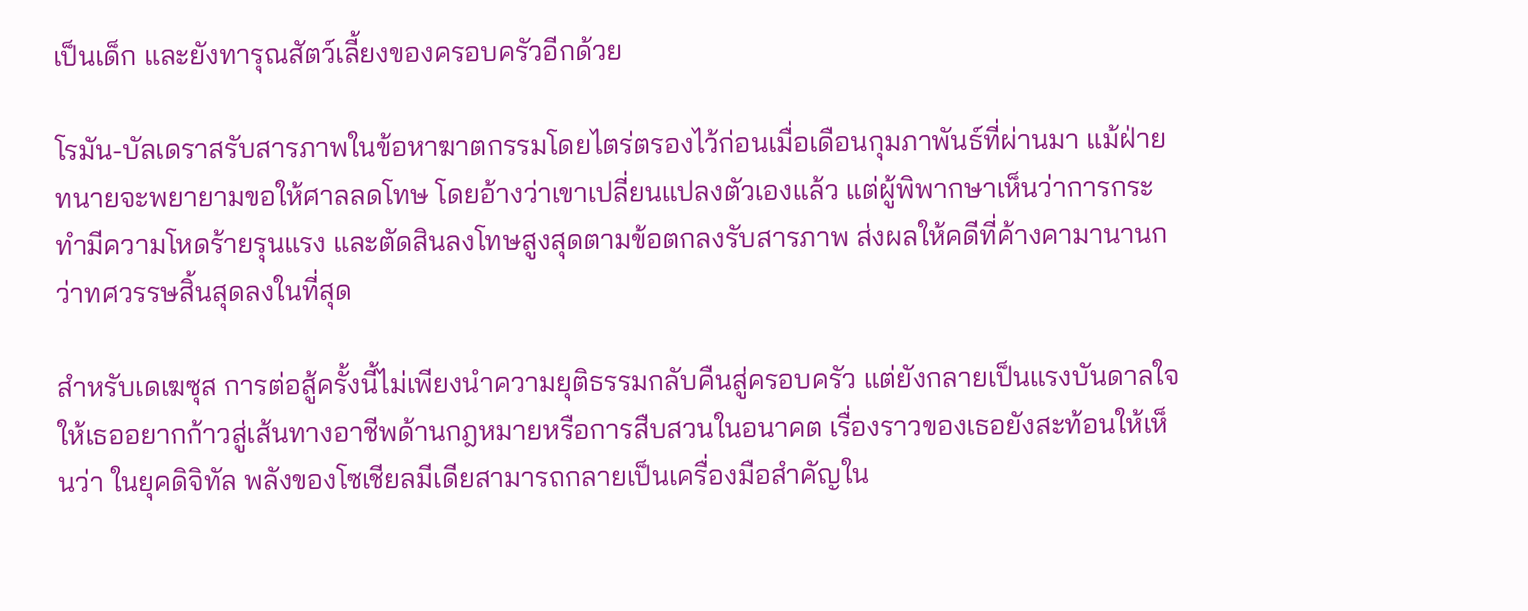เป็นเด็ก และยังทารุณสัตว์เลี้ยงของครอบครัวอีกด้วย

โรมัน-บัลเดราสรับสารภาพในข้อหาฆาตกรรมโดยไตร่ตรองไว้ก่อนเมื่อเดือนกุมภาพันธ์ที่ผ่านมา แม้ฝ่ายทนายจะพยายามขอให้ศาลลดโทษ โดยอ้างว่าเขาเปลี่ยนแปลงตัวเองแล้ว แต่ผู้พิพากษาเห็นว่าการกระทำมีความโหดร้ายรุนแรง และตัดสินลงโทษสูงสุดตามข้อตกลงรับสารภาพ ส่งผลให้คดีที่ค้างคามานานกว่าทศวรรษสิ้นสุดลงในที่สุด

สำหรับเดเฆซุส การต่อสู้ครั้งนี้ไม่เพียงนำความยุติธรรมกลับคืนสู่ครอบครัว แต่ยังกลายเป็นแรงบันดาลใจให้เธออยากก้าวสู่เส้นทางอาชีพด้านกฎหมายหรือการสืบสวนในอนาคต เรื่องราวของเธอยังสะท้อนให้เห็นว่า ในยุคดิจิทัล พลังของโซเชียลมีเดียสามารถกลายเป็นเครื่องมือสำคัญใน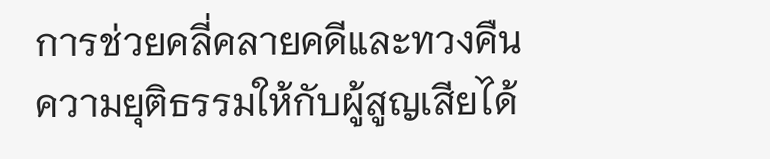การช่วยคลี่คลายคดีและทวงคืนความยุติธรรมให้กับผู้สูญเสียได้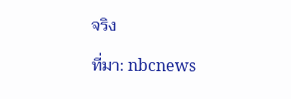จริง

ที่มา: nbcnews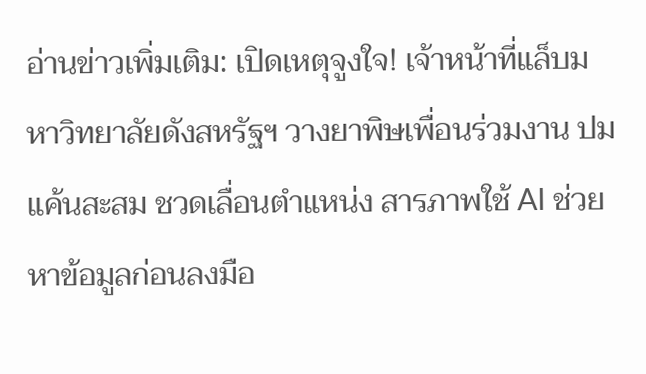อ่านข่าวเพิ่มเติม: เปิดเหตุจูงใจ! เจ้าหน้าที่แล็บมหาวิทยาลัยดังสหรัฐฯ วางยาพิษเพื่อนร่วมงาน ปมแค้นสะสม ชวดเลื่อนตำแหน่ง สารภาพใช้ AI ช่วยหาข้อมูลก่อนลงมือ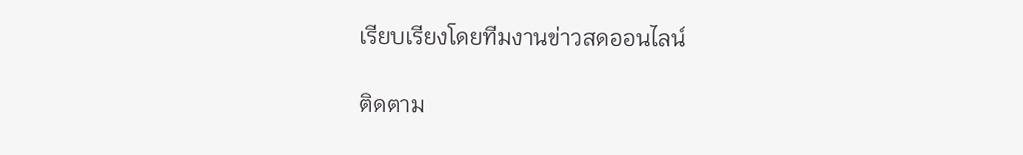เรียบเรียงโดยทีมงานข่าวสดออนไลน์

ติดตาม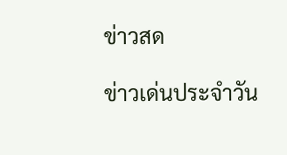ข่าวสด

ข่าวเด่นประจำวัน